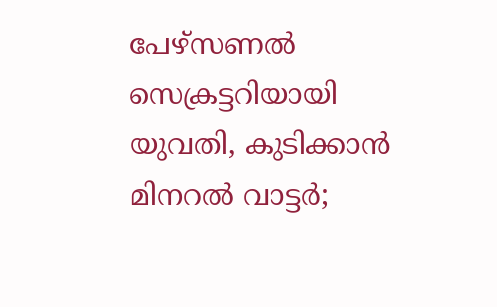പേഴ്സണൽ സെക്രട്ടറിയായി യുവതി, കുടിക്കാന്‍ മിനറല്‍ വാട്ടര്‍;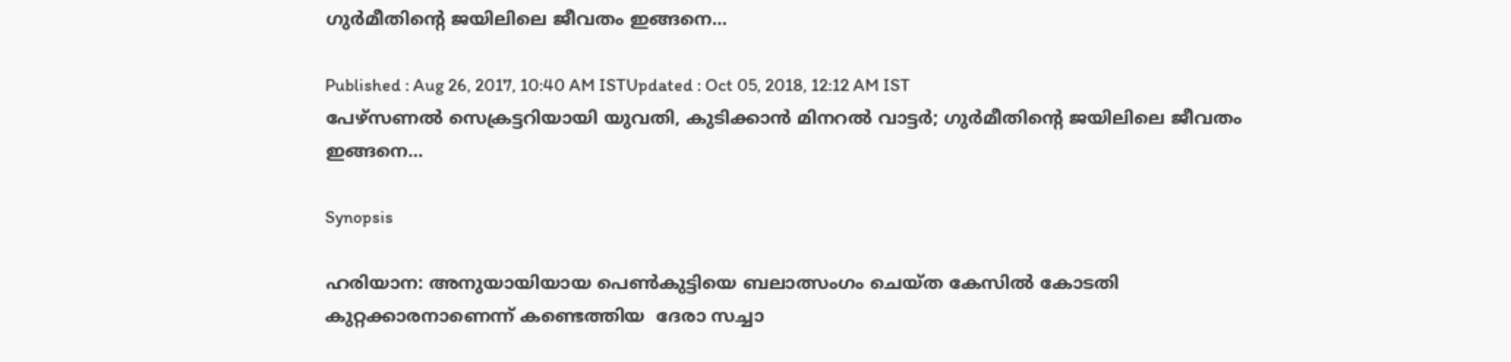ഗുർമീതിന്‍റെ ജയിലിലെ ജീവതം ഇങ്ങനെ...

Published : Aug 26, 2017, 10:40 AM ISTUpdated : Oct 05, 2018, 12:12 AM IST
പേഴ്സണൽ സെക്രട്ടറിയായി യുവതി, കുടിക്കാന്‍ മിനറല്‍ വാട്ടര്‍; ഗുർമീതിന്‍റെ ജയിലിലെ ജീവതം ഇങ്ങനെ...

Synopsis

ഹരിയാന: അനുയായിയായ പെൺകുട്ടിയെ ബലാത്സംഗം ചെയ്ത കേസിൽ കോടതി കുറ്റക്കാരനാണെന്ന് കണ്ടെത്തിയ  ദേരാ സച്ചാ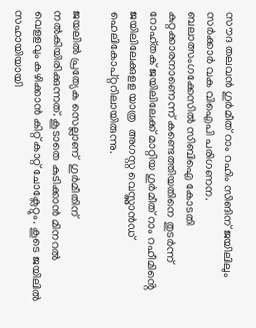സൗദ തലവൻ ഗുർമീത് റാം റഹിം സിങിന് ജയിലിലും സർക്കാർ വക വിഐപി പരിഗണന. ബലാത്സംഗക്കേസിൽ സിബിഐ കോടതി കുറ്റക്കാരനാണെന്ന് കണ്ടെത്തിയതിനെ തുടർന്ന് റോഹ്തക് ജയിലിലേക്ക് മാറ്റിയ ഗുർമീത് റാം റഹീമിൻ്റെ ജയിലിലേക്കുളള യാത്ര  അഗസ്റ്റ വെസ്റ്റ്ലാൻഡ് ഹെലികോപ്റ്ററിലായിരുന്നു.

ജയലിൽ പ്രത്യേക സെല്ലാണ്  ഗുർമീതിന് നൽകിയിരിക്കുന്നത്. കൂടാതെ കുടിക്കാൻ മിനറൽ വെളളവും കഴിക്കാൻ കിറ്റ് കാറ്റ് ചോക്ലേറ്റും. കൂടെ ജയിലിൽ  സഹായിയായി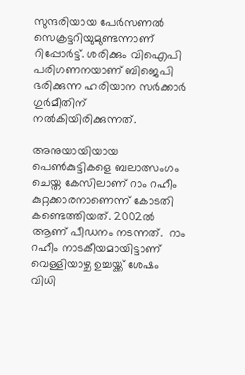സുന്ദരിയായ പേർസണൽ സെക്രട്ടറിയുമുണ്ടന്നാണ് റിപ്പോർട്ട്. ശരിക്കും വിഐപി പരിഗണനയാണ് ബിജെപി ഭരിക്കുന്ന ഹരിയാന സര്‍ക്കാര്‍ ഗുര്‍മീതിന് നല്‍കിയിരിക്കുന്നത്.

അനുയായിയായ പെൺകുട്ടികളെ ബലാത്സംഗം ചെയ്ത കേസിലാണ് റാം റഹീം കുറ്റക്കാരനാണെന്ന് കോടതി കണ്ടെത്തിയത്. 2002ൽ  ആണ് പീഡനം നടന്നത്.  റാം റഹീം നാടകീയമായിട്ടാണ് വെള്ളിയാഴ്ച ഉച്ചയ്ക്ക് ശേഷം വിധി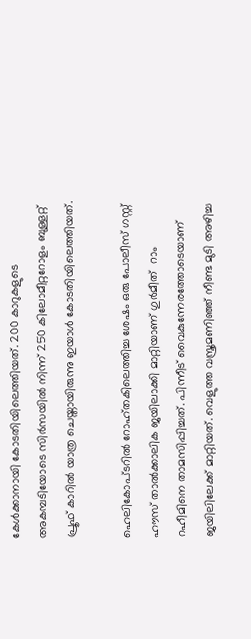കേൾക്കാനായി കോടതിയിലെത്തിയത്. 200 കാറുകളുടെ അകമ്പടിയോടെ സിർസയിൽ നിന്ന് 250 കിലോമീറ്ററോളം ബുള്ളറ്റ് പ്രൂഫ് കാറിൽ യാത്ര ചെയ്തായിരുന്നു ഇയാൾ കോടതിയിലെത്തിയത്.

ഹെലികോപ്ടറിൽ റോഹ്തകിലെത്തിച്ച ശേഷം ഒരു പോലീസ് ഗസ്റ്റ് ഹൗസ് താൽക്കാലിക ജയിലാക്കി മാറ്റിയാണ് ഗുർമീത്  റാം റഹീമിനെ താമസിപ്പിച്ചത്. പിന്നീട് വൈകുന്നേരത്തോടെയാണ്  ജയിലിലേക്ക് മാറ്റിയത്. വെളുത്ത വസ്ത്രമണിഞ്ഞ് നീണ്ട മുടി അഴിച്ച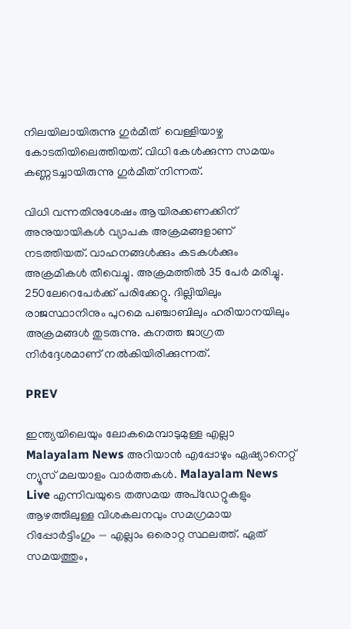നിലയിലായിരുന്നു ഗുർമീത്  വെള്ളിയാഴ്ച കോടതിയിലെത്തിയത്. വിധി കേൾക്കുന്ന സമയം കണ്ണടച്ചായിരുന്നു ഗുർമീത് നിന്നത്.

വിധി വന്നതിനുശേഷം ആയിരക്കണക്കിന് അനുയായികൾ വ്യാപക അക്രമങ്ങളാണ് നടത്തിയത്. വാഹനങ്ങൾക്കും കടകൾക്കും അക്രമികൾ തീവെച്ചു. അക്രമത്തിൽ 35 പേർ മരിച്ചു. 250ലേറെപേർക്ക് പരിക്കേറ്റു. ദില്ലിയിലും രാജസ്ഥാനിനും പുറമെ പഞ്ചാബിലും ഹരിയാനയിലും അക്രമങ്ങൾ തുടരുന്നു. കനത്ത ജാഗ്രത നിർദ്ദേശമാണ് നൽകിയിരിക്കുന്നത്.

PREV

ഇന്ത്യയിലെയും ലോകമെമ്പാടുമുള്ള എല്ലാ Malayalam News അറിയാൻ എപ്പോഴും ഏഷ്യാനെറ്റ് ന്യൂസ് മലയാളം വാർത്തകൾ. Malayalam News Live എന്നിവയുടെ തത്സമയ അപ്‌ഡേറ്റുകളും ആഴത്തിലുള്ള വിശകലനവും സമഗ്രമായ റിപ്പോർട്ടിംഗും — എല്ലാം ഒരൊറ്റ സ്ഥലത്ത്. ഏത് സമയത്തും,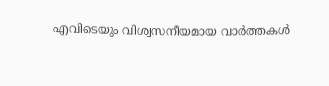എവിടെയും വിശ്വസനീയമായ വാർത്തകൾ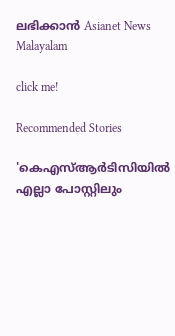ലഭിക്കാൻ Asianet News Malayalam

click me!

Recommended Stories

'കെഎസ്ആർടിസിയിൽ എല്ലാ പോസ്റ്റിലും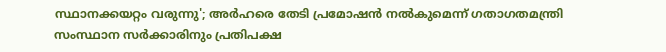സ്ഥാനക്കയറ്റം വരുന്നു'; അർഹരെ തേടി പ്രമോഷൻ നൽകുമെന്ന് ഗതാഗതമന്ത്രി
സംസ്ഥാന സർക്കാരിനും പ്രതിപക്ഷ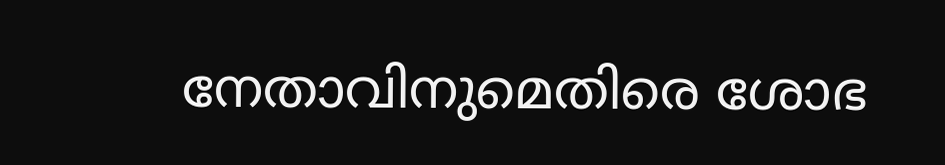നേതാവിനുമെതിരെ ശോഭ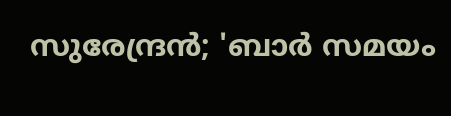സുരേന്ദ്രൻ; 'ബാർ സമയം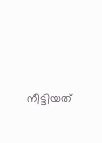നീട്ടിയത്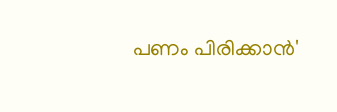പണം പിരിക്കാൻ'